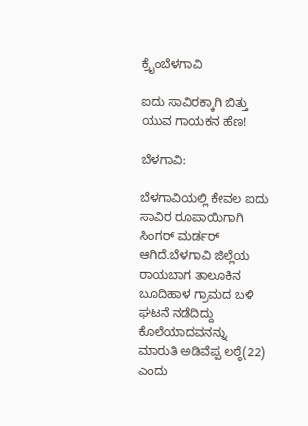ಕ್ರೈಂಬೆಳಗಾವಿ

ಐದು ಸಾವಿರಕ್ಕಾಗಿ ಬಿತ್ತು ಯುವ ಗಾಯಕನ ಹೆಣ!

ಬೆಳಗಾವಿ:

ಬೆಳಗಾವಿಯಲ್ಲಿ ಕೇವಲ ಐದು ಸಾವಿರ ರೂಪಾಯಿಗಾಗಿ ಸಿಂಗರ್ ಮರ್ಡರ್ ಆಗಿದೆ.ಬೆಳಗಾವಿ ಜಿಲ್ಲೆಯ ರಾಯಬಾಗ ತಾಲೂಕಿನ ಬೂದಿಹಾಳ ಗ್ರಾಮದ ಬಳಿ ಘಟನೆ ನಡೆದಿದ್ದು ಕೊಲೆಯಾದವನನ್ನು
ಮಾರುತಿ ಅಡಿವೆಪ್ಪ ಲಠ್ಠೆ(22) ಎಂದು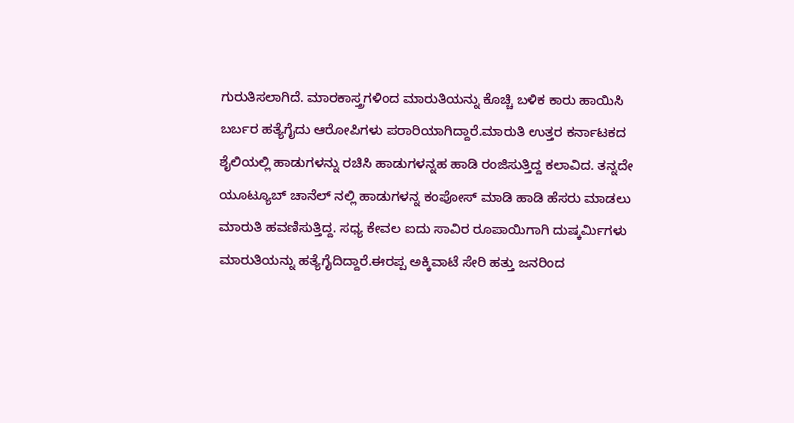ಗುರುತಿಸಲಾಗಿದೆ. ಮಾರಕಾಸ್ತ್ರಗಳಿಂದ ಮಾರುತಿಯನ್ನು ಕೊಚ್ಚಿ ಬಳಿಕ ಕಾರು ಹಾಯಿಸಿ ಬರ್ಬರ ಹತ್ಯೆಗೈದು ಆರೋಪಿಗಳು ಪರಾರಿಯಾಗಿದ್ದಾರೆ.ಮಾರುತಿ ಉತ್ತರ ಕರ್ನಾಟಕದ ಶೈಲಿಯಲ್ಲಿ ಹಾಡುಗಳನ್ನು ರಚಿಸಿ ಹಾಡುಗಳನ್ನಹ ಹಾಡಿ ರಂಜಿಸುತ್ತಿದ್ದ ಕಲಾವಿದ. ತನ್ನದೇ ಯೂಟ್ಯೂಬ್ ಚಾನೆಲ್ ನಲ್ಲಿ ಹಾಡುಗಳನ್ನ ಕಂಪೋಸ್ ಮಾಡಿ ಹಾಡಿ ಹೆಸರು ಮಾಡಲು ಮಾರುತಿ ಹವಣಿಸುತ್ತಿದ್ದ. ಸಧ್ಯ ಕೇವಲ ಐದು ಸಾವಿರ ರೂಪಾಯಿಗಾಗಿ ದುಷ್ಕರ್ಮಿಗಳು ಮಾರುತಿಯನ್ನು ಹತ್ಯೆಗೈದಿದ್ದಾರೆ.ಈರಪ್ಪ ಅಕ್ಕಿವಾಟೆ ಸೇರಿ ಹತ್ತು ಜನರಿಂದ‌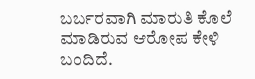ಬರ್ಬರವಾಗಿ ಮಾರುತಿ ಕೊಲೆ ಮಾಡಿರುವ ಆರೋಪ ಕೇಳಿ ಬಂದಿದೆ.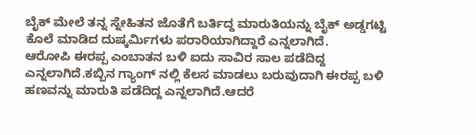ಬೈಕ್ ಮೇಲೆ‌ ತನ್ನ ಸ್ನೇಹಿತನ ಜೊತೆಗೆ ಬರ್ತಿದ್ದ ಮಾರುತಿಯನ್ನು ಬೈಕ್ ಅಡ್ಡಗಟ್ಟಿ ಕೊಲೆ ಮಾಡಿದ ದುಷ್ಕರ್ಮಿಗಳು ಪರಾರಿಯಾಗಿದ್ದಾರೆ ಎನ್ನಲಾಗಿದೆ.
ಆರೋಪಿ ಈರಪ್ಪ ಎಂಬಾತನ ಬಳಿ ಐದು ಸಾವಿರ ಸಾಲ ಪಡೆದಿದ್ದ ಎನ್ನಲಾಗಿದೆ.ಕಬ್ಬಿನ ಗ್ಯಾಂಗ್ ನಲ್ಲಿ ಕೆಲಸ ಮಾಡಲು ಬರುವುದಾಗಿ ಈರಪ್ಪ ಬಳಿ ಹಣವನ್ನು ಮಾರುತಿ ಪಡೆದಿದ್ದ ಎನ್ನಲಾಗಿದೆ.ಆದರೆ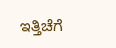ಇತ್ತಿಚೆಗೆ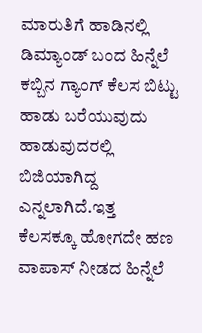ಮಾರುತಿಗೆ ಹಾಡಿನಲ್ಲಿ ಡಿಮ್ಯಾಂಡ್ ಬಂದ ಹಿನ್ನೆಲೆ ಕಬ್ಬಿನ ಗ್ಯಾಂಗ್ ಕೆಲಸ ಬಿಟ್ಟು ಹಾಡು ಬರೆಯುವುದು ಹಾಡುವುದರಲ್ಲಿ ಬಿಜಿಯಾಗಿದ್ದ ಎನ್ನಲಾಗಿದೆ.ಇತ್ತ
ಕೆಲಸಕ್ಕೂ ಹೋಗದೇ ಹಣ ವಾಪಾಸ್ ನೀಡದ ಹಿನ್ನೆಲೆ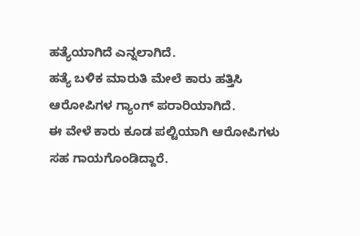ಹತ್ಯೆ‌ಯಾಗಿದೆ ಎನ್ನಲಾಗಿದೆ.
ಹತ್ಯೆ ಬಳಿಕ ಮಾರುತಿ ಮೇಲೆ ಕಾರು ಹತ್ತಿಸಿ ಆರೋಪಿಗಳ ಗ್ಯಾಂಗ್ ಪರಾರಿಯಾಗಿದೆ.
ಈ ವೇಳೆ ಕಾರು ಕೂಡ ಪಲ್ಟಿಯಾಗಿ ಆರೋಪಿಗಳು ಸಹ ಗಾಯಗೊಂಡಿದ್ದಾರೆ.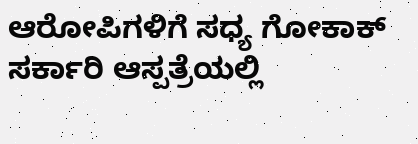ಆರೋಪಿಗಳಿಗೆ ಸಧ್ಯ ಗೋಕಾಕ್ ಸರ್ಕಾರಿ ಆಸ್ಪತ್ರೆಯಲ್ಲಿ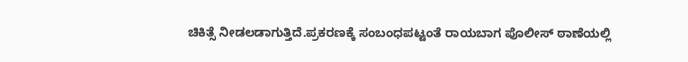ಚಿಕಿತ್ಸೆ ನೀಡಲಡಾಗುತ್ತಿದೆ.ಪ್ರಕರಣಕ್ಕೆ ಸಂಬಂಧಪಟ್ಟಂತೆ ರಾಯಬಾಗ ಪೊಲೀಸ್ ಠಾಣೆಯಲ್ಲಿ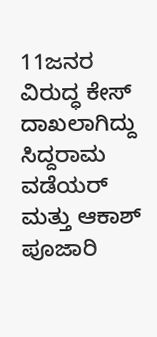11ಜನರ ವಿರುದ್ಧ ಕೇಸ್ ದಾಖಲಾಗಿದ್ದು‌
ಸಿದ್ದರಾಮ ವಡೆಯರ್ ಮತ್ತು ಆಕಾಶ್ ಪೂಜಾರಿ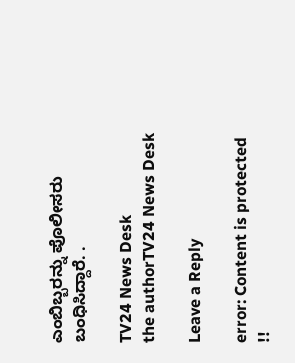ಎಂಬಿಬ್ಬರನ್ನು ಪೊಲೀಸರು ಬಂಧಿಸಿದ್ದಾರೆ. .

TV24 News Desk
the authorTV24 News Desk

Leave a Reply

error: Content is protected !!